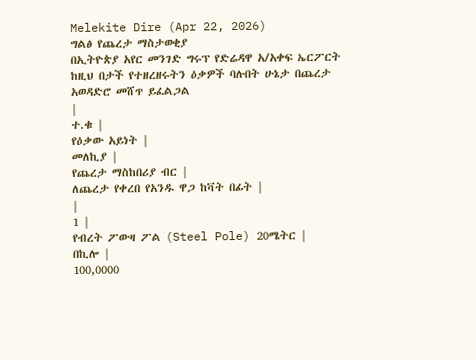Melekite Dire (Apr 22, 2026)
ግልፅ የጨረታ ማስታወቂያ
በኢትዮጵያ አየር መንገድ ግሩፕ የድሬዳዋ አ/አቀፍ ኤርፖርት ከዚህ በታች የተዘረዘሩትን ዕቃዎች ባሉበት ሁኔታ በጨረታ አወዳድሮ መሸጥ ይፈልጋል
|
ተ.ቁ |
የዕቃው አይነት |
መለኪያ |
የጨረታ ማስከበሪያ ብር |
ለጨረታ የቀረበ የአንዱ ዋጋ ከቫት በፊት |
|
1 |
የብረት ፖውዛ ፖል (Steel Pole) 20ሜትር |
በኪሎ |
100,0000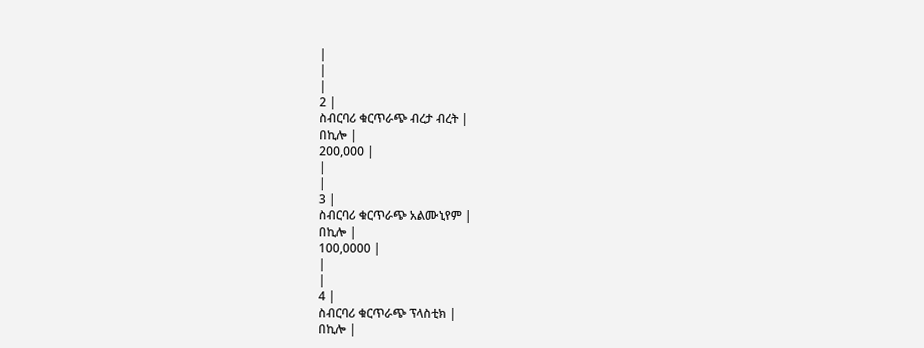|
|
|
2 |
ስብርባሪ ቁርጥራጭ ብረታ ብረት |
በኪሎ |
200,000 |
|
|
3 |
ስብርባሪ ቁርጥራጭ አልሙኒየም |
በኪሎ |
100,0000 |
|
|
4 |
ስብርባሪ ቁርጥራጭ ፕላስቲክ |
በኪሎ |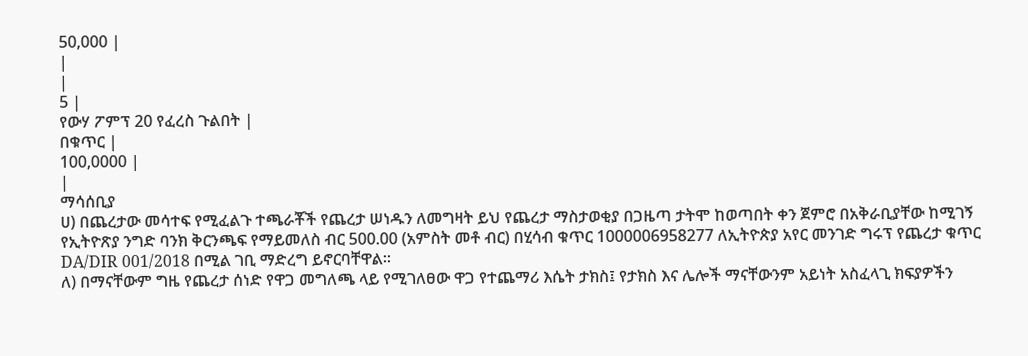50,000 |
|
|
5 |
የውሃ ፖምፕ 20 የፈረስ ጉልበት |
በቁጥር |
100,0000 |
|
ማሳሰቢያ
ሀ) በጨረታው መሳተፍ የሚፈልጉ ተጫራቾች የጨረታ ሠነዱን ለመግዛት ይህ የጨረታ ማስታወቂያ በጋዜጣ ታትሞ ከወጣበት ቀን ጀምሮ በአቅራቢያቸው ከሚገኝ የኢትዮጽያ ንግድ ባንክ ቅርንጫፍ የማይመለስ ብር 500.00 (አምስት መቶ ብር) በሂሳብ ቁጥር 1000006958277 ለኢትዮጵያ አየር መንገድ ግሩፕ የጨረታ ቁጥር DA/DIR 001/2018 በሚል ገቢ ማድረግ ይኖርባቸዋል።
ለ) በማናቸውም ግዜ የጨረታ ሰነድ የዋጋ መግለጫ ላይ የሚገለፀው ዋጋ የተጨማሪ እሴት ታክስ፤ የታክስ እና ሌሎች ማናቸውንም አይነት አስፈላጊ ክፍያዎችን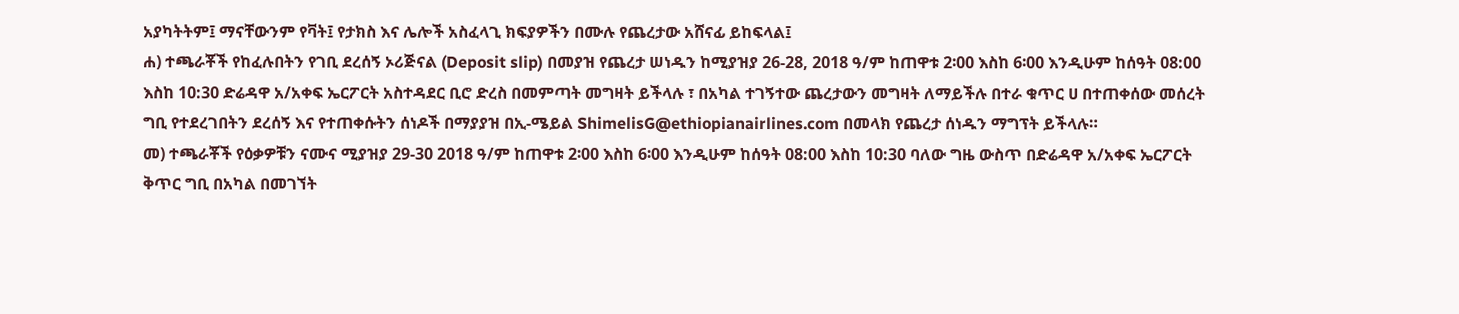አያካትትም፤ ማናቸውንም የቫት፤ የታክስ እና ሌሎች አስፈላጊ ክፍያዎችን በሙሉ የጨረታው አሸናፊ ይከፍላል፤
ሐ) ተጫራቾች የከፈሉበትን የገቢ ደረሰኝ ኦሪጅናል (Deposit slip) በመያዝ የጨረታ ሠነዱን ከሚያዝያ 26-28, 2018 ዓ/ም ከጠዋቱ 2፡00 እስከ 6፡00 እንዲሁም ከሰዓት 08:00 እስከ 10:30 ድሬዳዋ አ/አቀፍ ኤርፖርት አስተዳደር ቢሮ ድረስ በመምጣት መግዛት ይችላሉ ፣ በአካል ተገኝተው ጨረታውን መግዛት ለማይችሉ በተራ ቁጥር ሀ በተጠቀሰው መሰረት ግቢ የተደረገበትን ደረሰኝ እና የተጠቀሱትን ሰነዶች በማያያዝ በኢ-ሜይል ShimelisG@ethiopianairlines.com በመላክ የጨረታ ሰነዱን ማግፕት ይችላሉ።
መ) ተጫራቾች የዕቃዎቹን ናሙና ሚያዝያ 29-30 2018 ዓ/ም ከጠዋቱ 2፡00 እስከ 6፡00 እንዲሁም ከሰዓት 08:00 እስከ 10:30 ባለው ግዜ ውስጥ በድሬዳዋ አ/አቀፍ ኤርፖርት ቅጥር ግቢ በአካል በመገኘት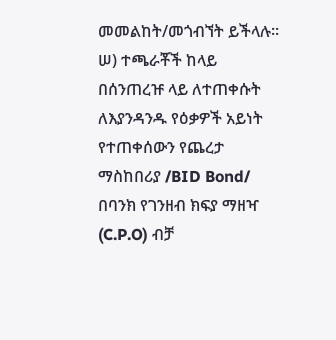መመልከት/መጎብኘት ይችላሉ።
ሠ) ተጫራቾች ከላይ በሰንጠረዡ ላይ ለተጠቀሱት ለእያንዳንዱ የዕቃዎች አይነት የተጠቀሰውን የጨረታ ማስከበሪያ /BID Bond/ በባንክ የገንዘብ ክፍያ ማዘዣ (C.P.O) ብቻ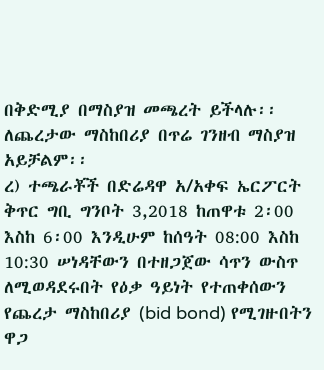በቅድሚያ በማስያዝ መጫረት ይችላሉ፡፡ ለጨረታው ማስከበሪያ በጥሬ ገንዘብ ማስያዝ አይቻልም፡፡
ረ) ተጫራቾች በድሬዳዋ አ/አቀፍ ኤርፖርት ቅጥር ግቢ ግንቦት 3,2018 ከጠዋቱ 2፡00 እስከ 6፡00 እንዲሁም ከሰዓት 08:00 እስከ 10:30 ሠነዳቸውን በተዘጋጀው ሳጥን ውስጥ ለሚወዳደሩበት የዕቃ ዓይነት የተጠቀሰውን የጨረታ ማስከበሪያ (bid bond) የሚገዙበትን ዋጋ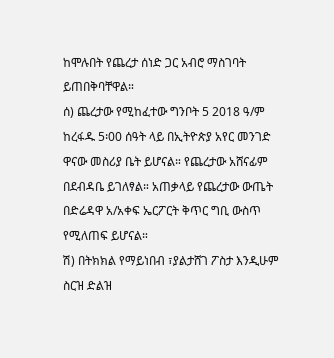ከሞሉበት የጨረታ ሰነድ ጋር አብሮ ማስገባት ይጠበቅባቸዋል።
ሰ) ጨረታው የሚከፈተው ግንቦት 5 2018 ዓ/ም ከረፋዱ 5፡00 ሰዓት ላይ በኢትዮጵያ አየር መንገድ ዋናው መስሪያ ቤት ይሆናል። የጨረታው አሸናፊም በደብዳቤ ይገለፃል። አጠቃላይ የጨረታው ውጤት በድሬዳዋ አ/አቀፍ ኤርፖርት ቅጥር ግቢ ውስጥ የሚለጠፍ ይሆናል።
ሽ) በትክክል የማይነበብ ፣ያልታሸገ ፖስታ እንዲሁም ስርዝ ድልዝ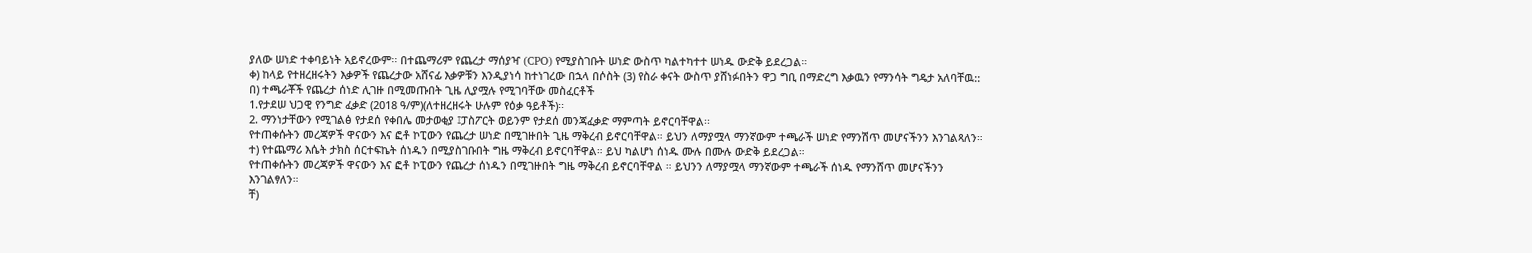ያለው ሠነድ ተቀባይነት አይኖረውም፡፡ በተጨማሪም የጨረታ ማሰያዣ (CPO) የሚያስገቡት ሠነድ ውስጥ ካልተካተተ ሠነዱ ውድቅ ይደረጋል።
ቀ) ከላይ የተዘረዘሩትን እቃዎች የጨረታው አሸናፊ እቃዎቹን እንዲያነሳ ከተነገረው በኋላ በሶስት (3) የስራ ቀናት ውስጥ ያሸነፉበትን ዋጋ ግቢ በማድረግ እቃዉን የማንሳት ግዴታ አለባቸዉ::
በ) ተጫራቾች የጨረታ ሰነድ ሊገዙ በሚመጡበት ጊዜ ሊያሟሉ የሚገባቸው መስፈርቶች
1.የታደሠ ህጋዊ የንግድ ፈቃድ (2018 ዓ/ም)(ለተዘረዘሩት ሁሉም የዕቃ ዓይቶች)፡፡
2. ማንነታቸውን የሚገልፅ የታደሰ የቀበሌ መታወቂያ ፤ፓስፖርት ወይንም የታደሰ መንጃፈቃድ ማምጣት ይኖርባቸዋል፡፡
የተጠቀሱትን መረጃዎች ዋናውን እና ፎቶ ኮፒውን የጨረታ ሠነድ በሚገዙበት ጊዜ ማቅረብ ይኖርባቸዋል። ይህን ለማያሟላ ማንኛውም ተጫራች ሠነድ የማንሽጥ መሆናችንን እንገልጻለን።
ተ) የተጨማሪ እሴት ታክስ ሰርተፍኬት ሰነዱን በሚያስገቡበት ግዜ ማቅረብ ይኖርባቸዋል። ይህ ካልሆነ ሰነዱ ሙሉ በሙሉ ውድቅ ይደረጋል።
የተጠቀሱትን መረጃዎች ዋናውን እና ፎቶ ኮፒውን የጨረታ ሰነዱን በሚገዙበት ግዜ ማቅረብ ይኖርባቸዋል ። ይህንን ለማያሟላ ማንኛውም ተጫራች ሰነዱ የማንሸጥ መሆናችንን እንገልፃለን።
ቸ)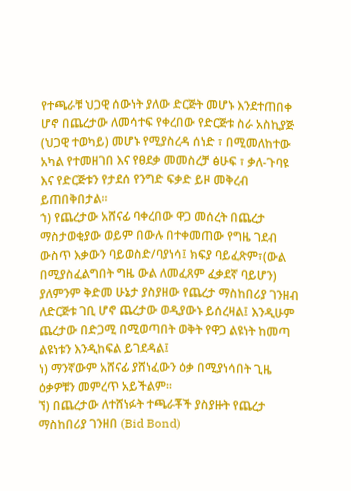የተጫራቹ ህጋዊ ሰውነት ያለው ድርጅት መሆኑ እንደተጠበቀ ሆኖ በጨረታው ለመሳተፍ የቀረበው የድርጅቱ ስራ አስኪያጅ (ህጋዊ ተወካይ) መሆኑ የሚያስረዳ ሰነድ ፣ በሚመለከተው አካል የተመዘገበ እና የፀደቃ መመስረቻ ፅሁፍ ፣ ቃለ-ጉባዩ እና የድርጅቱን የታደሰ የንግድ ፍቃድ ይዞ መቅረብ ይጠበቅበታል።
ኀ) የጨረታው አሸናፊ ባቀረበው ዋጋ መሰረት በጨረታ ማስታወቂያው ወይም በውሉ በተቀመጠው የግዜ ገደብ ውስጥ እቃውን ባይወስድ/ባያነሳ፤ ክፍያ ባይፈጽም፣(ውል በሚያስፈልግበት ግዜ ውል ለመፈጸም ፈቃደኛ ባይሆን) ያለምንም ቅድመ ሁኔታ ያስያዘው የጨረታ ማስከበሪያ ገንዘብ ለድርጅቱ ገቢ ሆኖ ጨረታው ወዲያውኑ ይሰረዛል፤ እንዲሁም ጨረታው በድጋሚ በሚወጣበት ወቅት የዋጋ ልዩነት ከመጣ ልዩነቱን እንዲከፍል ይገደዳል፤
ነ) ማንኛውም አሸናፊ ያሸነፈውን ዕቃ በሚያነሳበት ጊዜ ዕቃዎቹን መምረጥ አይችልም፡፡
ኘ) በጨረታው ለተሸነፉት ተጫራቾች ያስያዙት የጨረታ ማስከበሪያ ገንዘበ (Bid Bond)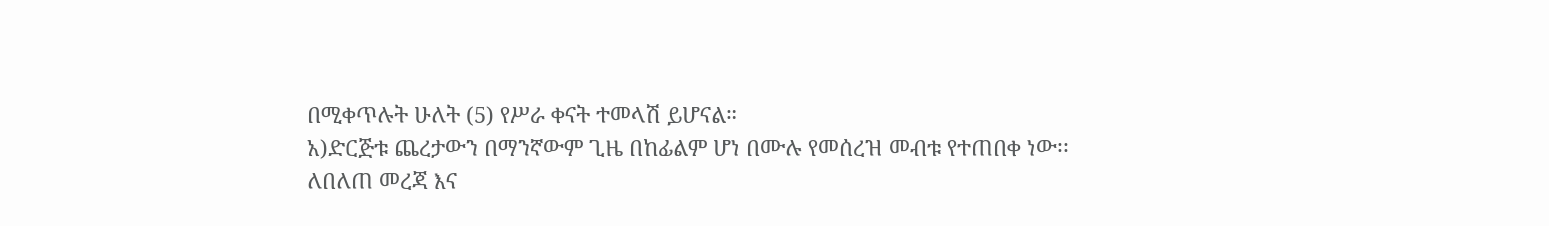በሚቀጥሉት ሁለት (5) የሥራ ቀናት ተመላሽ ይሆናል።
አ)ድርጅቱ ጨረታውን በማንኛውም ጊዜ በከፊልም ሆነ በሙሉ የመሰረዝ መብቱ የተጠበቀ ነው፡፡
ለበለጠ መረጃ እና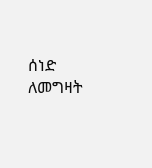ሰነድ ለመግዛት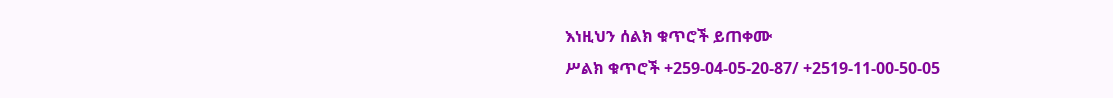እነዚህን ሰልክ ቁጥሮች ይጠቀሙ
ሥልክ ቁጥሮች +259-04-05-20-87/ +2519-11-00-50-05